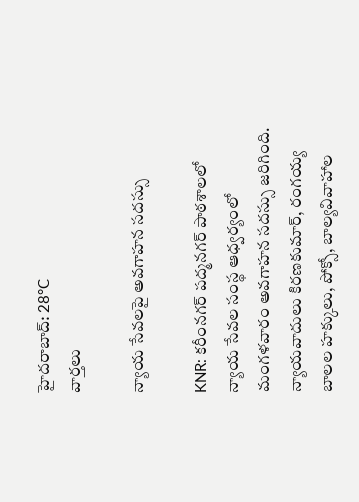హైదరాబాద్: 28°C
వార్తలు

న్యాయ సేవలపై అవగాహన సదస్సు

KNR: కరీంనగర్ పద్మనగర్ పాఠశాలలో న్యాయ సేవల సంస్థ ఆధ్వర్యంలో మంగళవారం అవగాహన సదస్సు జరిగింది. న్యాయవాదులు కిరణకుమార్, రంగయ్య బాలల హక్కులు, పోక్సో, బాల్యవివాహాల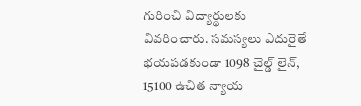గురించి విద్యార్థులకు వివరించారు. సమస్యలు ఎదురైతే భయపడకుండా 1098 చైల్డ్ లైన్, 15100 ఉచిత న్యాయ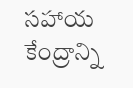సహాయ కేంద్రాన్ని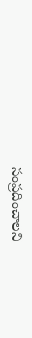సంప్రదించాలని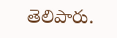తెలిపారు.